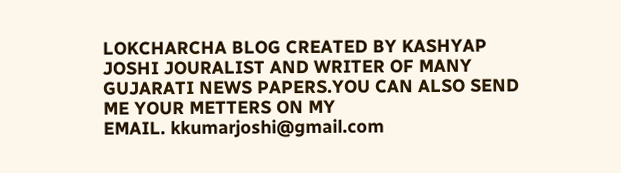LOKCHARCHA BLOG CREATED BY KASHYAP JOSHI JOURALIST AND WRITER OF MANY GUJARATI NEWS PAPERS.YOU CAN ALSO SEND ME YOUR METTERS ON MY
EMAIL. kkumarjoshi@gmail.com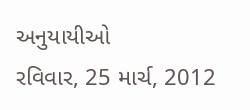અનુયાયીઓ
રવિવાર, 25 માર્ચ, 2012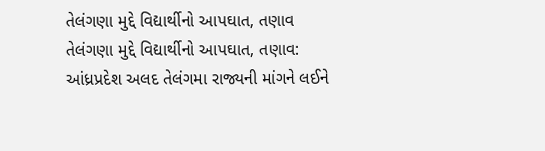તેલંગણા મુદ્દે વિદ્યાર્થીનો આપઘાત, તણાવ
તેલંગણા મુદ્દે વિદ્યાર્થીનો આપઘાત, તણાવ: આંધ્રપ્રદેશ અલદ તેલંગમા રાજ્યની માંગને લઈને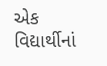એક વિદ્યાર્થીનાં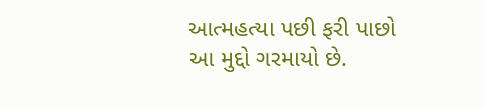આત્મહત્યા પછી ફરી પાછો આ મુદ્દો ગરમાયો છે.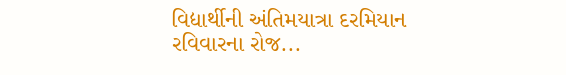વિદ્યાર્થીની અંતિમયાત્રા દરમિયાન રવિવારના રોજ...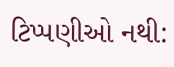ટિપ્પણીઓ નથી: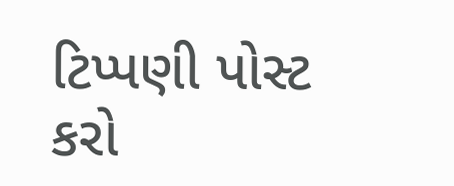ટિપ્પણી પોસ્ટ કરો